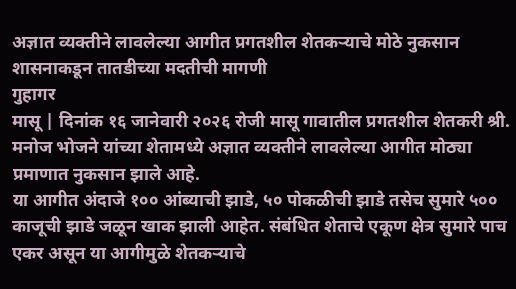अज्ञात व्यक्तीने लावलेल्या आगीत प्रगतशील शेतकऱ्याचे मोठे नुकसान
शासनाकडून तातडीच्या मदतीची मागणी
गुहागर
मासू | दिनांक १६ जानेवारी २०२६ रोजी मासू गावातील प्रगतशील शेतकरी श्री. मनोज भोजने यांच्या शेतामध्ये अज्ञात व्यक्तीने लावलेल्या आगीत मोठ्या प्रमाणात नुकसान झाले आहे.
या आगीत अंदाजे १०० आंब्याची झाडे, ५० पोकळीची झाडे तसेच सुमारे ५०० काजूची झाडे जळून खाक झाली आहेत. संबंधित शेताचे एकूण क्षेत्र सुमारे पाच एकर असून या आगीमुळे शेतकऱ्याचे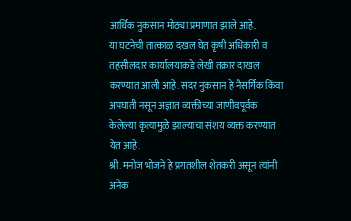आर्थिक नुकसान मोठ्या प्रमाणात झाले आहे.
या घटनेची तात्काळ दखल घेत कृषी अधिकारी व तहसीलदार कार्यालयाकडे लेखी तक्रार दाखल करण्यात आली आहे. सदर नुकसान हे नैसर्गिक किंवा अपघाती नसून अज्ञात व्यक्तीच्या जाणीवपूर्वक केलेल्या कृत्यामुळे झाल्याचा संशय व्यक्त करण्यात येत आहे.
श्री. मनोज भोजने हे प्रगतशील शेतकरी असून त्यांनी अनेक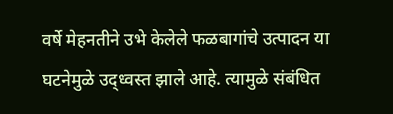वर्षे मेहनतीने उभे केलेले फळबागांचे उत्पादन या घटनेमुळे उद्ध्वस्त झाले आहे. त्यामुळे संबंधित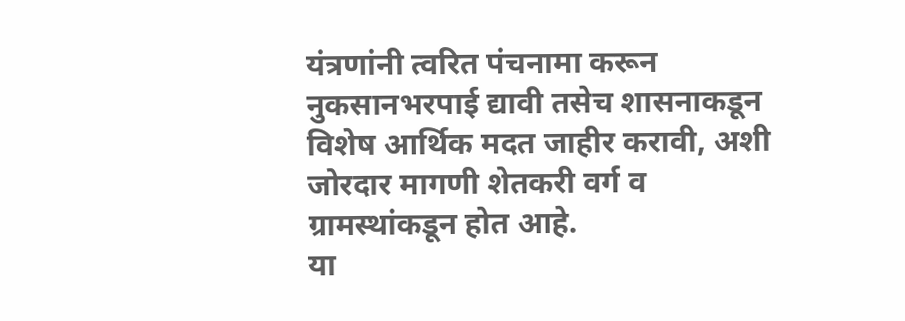यंत्रणांनी त्वरित पंचनामा करून नुकसानभरपाई द्यावी तसेच शासनाकडून विशेष आर्थिक मदत जाहीर करावी, अशी जोरदार मागणी शेतकरी वर्ग व ग्रामस्थांकडून होत आहे.
या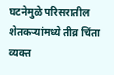घटनेमुळे परिसरातील शेतकऱ्यांमध्ये तीव्र चिंता व्यक्त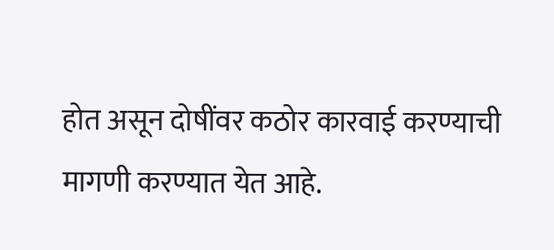होत असून दोषींवर कठोर कारवाई करण्याची मागणी करण्यात येत आहे.